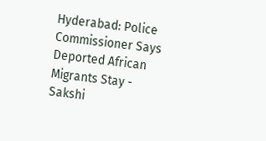Hyderabad: Police Commissioner Says Deported African Migrants Stay - Sakshi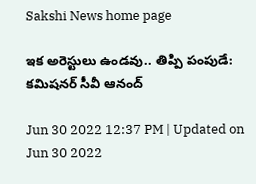Sakshi News home page

ఇక అరెస్టులు ఉండవు.. తిప్పి పంపుడే: కమిషనర్‌ సీవీ ఆనంద్‌

Jun 30 2022 12:37 PM | Updated on Jun 30 2022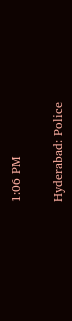1:06 PM

Hyderabad: Police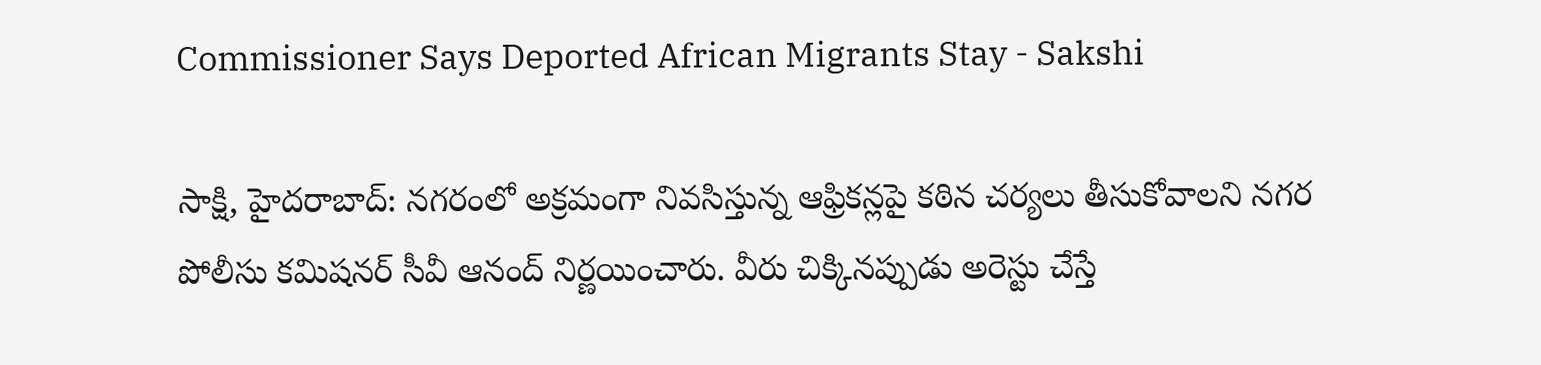Commissioner Says Deported African Migrants Stay - Sakshi

సాక్షి, హైదరాబాద్‌: నగరంలో అక్రమంగా నివసిస్తున్న ఆఫ్రికన్లపై కఠిన చర్యలు తీసుకోవాలని నగర పోలీసు కమిషనర్‌ సీవీ ఆనంద్‌ నిర్ణయించారు. వీరు చిక్కినప్పుడు అరెస్టు చేస్తే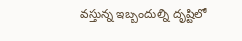వస్తున్న ఇబ్బందుల్ని దృష్టిలో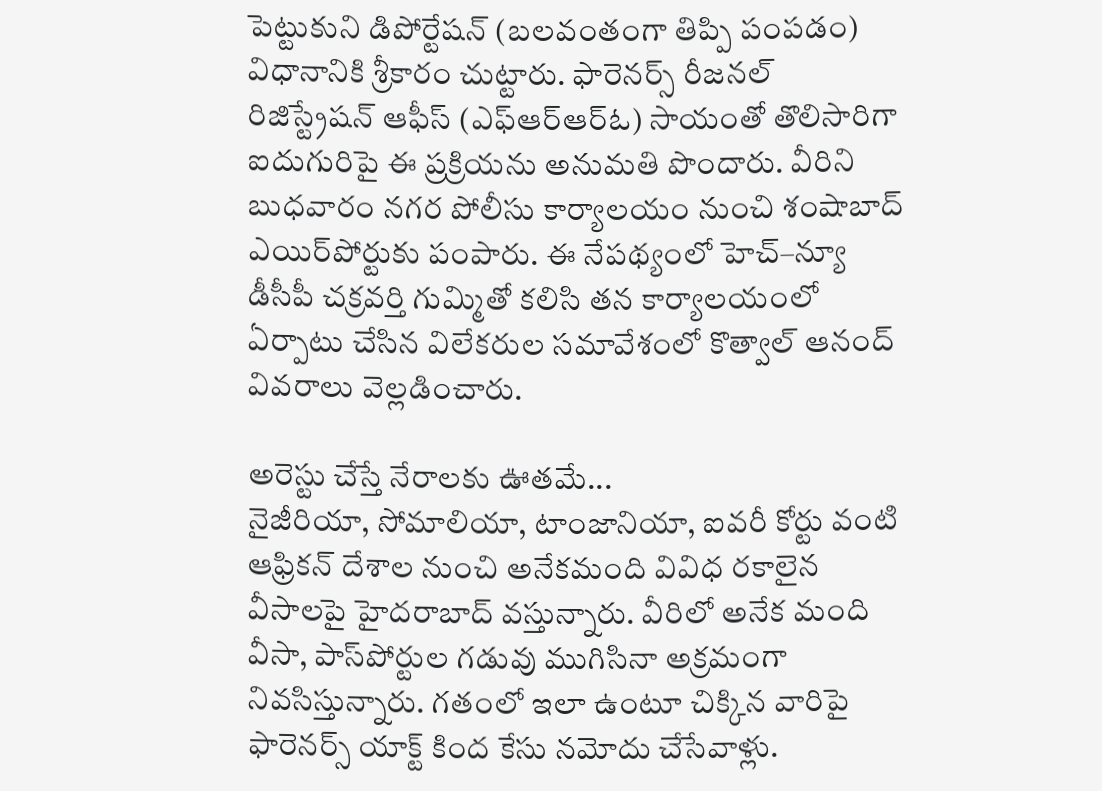పెట్టుకుని డిపోర్టేషన్‌ (బలవంతంగా తిప్పి పంపడం) విధానానికి శ్రీకారం చుట్టారు. ఫారెనర్స్‌ రీజనల్‌ రిజిస్ట్రేషన్‌ ఆఫీస్‌ (ఎఫ్‌ఆర్‌ఆర్‌ఓ) సాయంతో తొలిసారిగా ఐదుగురిపై ఈ ప్రక్రియను అనుమతి పొందారు. వీరిని బుధవారం నగర పోలీసు కార్యాలయం నుంచి శంషాబాద్‌ ఎయిర్‌పోర్టుకు పంపారు. ఈ నేపథ్యంలో హెచ్‌–న్యూ డీసీపీ చక్రవర్తి గుమ్మితో కలిసి తన కార్యాలయంలో ఏర్పాటు చేసిన విలేకరుల సమావేశంలో కొత్వాల్‌ ఆనంద్‌ వివరాలు వెల్లడించారు.

అరెస్టు చేస్తే నేరాలకు ఊతమే...
నైజీరియా, సోమాలియా, టాంజానియా, ఐవరీ కోర్టు వంటి ఆఫ్రికన్‌ దేశాల నుంచి అనేకమంది వివిధ రకాలైన వీసాలపై హైదరాబాద్‌ వస్తున్నారు. వీరిలో అనేక మంది వీసా, పాస్‌పోర్టుల గడువు ముగిసినా అక్రమంగా నివసిస్తున్నారు. గతంలో ఇలా ఉంటూ చిక్కిన వారిపై ఫారెనర్స్‌ యాక్ట్‌ కింద కేసు నమోదు చేసేవాళ్లు.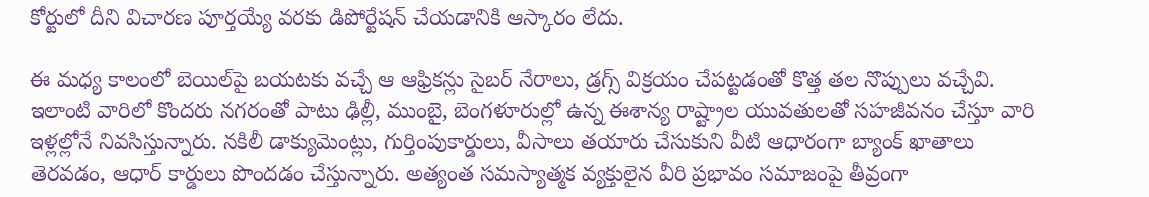కోర్టులో దీని విచారణ పూర్తయ్యే వరకు డిపోర్టేషన్‌ చేయడానికి ఆస్కారం లేదు.

ఈ మధ్య కాలంలో బెయిల్‌పై బయటకు వచ్చే ఆ ఆఫ్రికన్లు సైబర్‌ నేరాలు, డ్రగ్స్‌ విక్రయం చేపట్టడంతో కొత్త తల నొప్పులు వచ్చేవి. ఇలాంటి వారిలో కొందరు నగరంతో పాటు ఢిల్లీ, ముంబై, బెంగళూరుల్లో ఉన్న ఈశాన్య రాష్ట్రాల యువతులతో సహజీవనం చేస్తూ వారి ఇళ్లల్లోనే నివసిస్తున్నారు. నకిలీ డాక్యుమెంట్లు, గుర్తింపుకార్డులు, వీసాలు తయారు చేసుకుని వీటి ఆధారంగా బ్యాంక్‌ ఖాతాలు తెరవడం, ఆధార్‌ కార్డులు పొందడం చేస్తున్నారు. అత్యంత సమస్యాత్మక వ్యక్తులైన వీరి ప్రభావం సమాజంపై తీవ్రంగా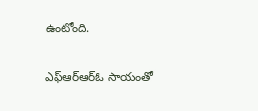ఉంటోంది.

ఎఫ్‌ఆర్‌ఆర్‌ఓ సాయంతో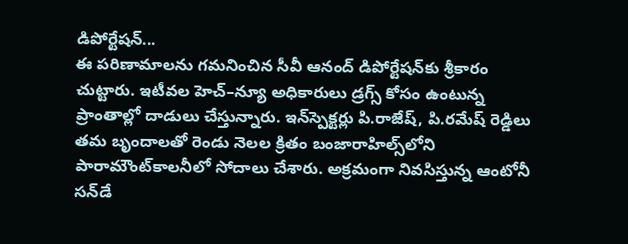డిపోర్టేషన్‌...
ఈ పరిణామాలను గమనించిన సీవీ ఆనంద్‌ డిపోర్టేషన్‌కు శ్రీకారం చుట్టారు. ఇటీవల హెచ్‌–న్యూ అధికారులు డ్రగ్స్‌ కోసం ఉంటున్న ప్రాంతాల్లో దాడులు చేస్తున్నారు. ఇన్‌స్పెక్టర్లు పి.రాజేష్, పి.రమేష్‌ రెడ్డిలు తమ బృందాలతో రెండు నెలల క్రితం బంజారాహిల్స్‌లోని పారామౌంట్‌కాలనీలో సోదాలు చేశారు. అక్రమంగా నివసిస్తున్న ఆంటోనీ సన్‌డే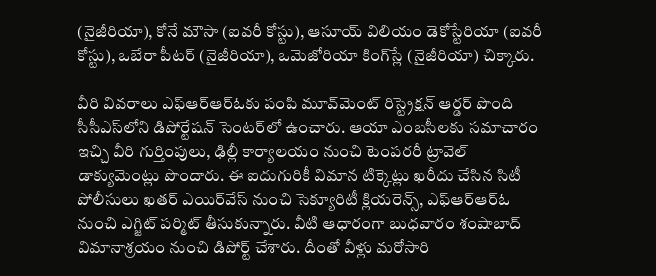(నైజీరియా), కోనే మౌసా (ఐవరీ కోస్టు), ఆసూయ్‌ విలియం డెకోస్టేరియా (ఐవరీ కోస్టు), ఒబేరా పీటర్‌ (నైజీరియా), ఒమెజోరియా కింగ్‌స్లే (నైజీరియా) చిక్కారు.

వీరి వివరాలు ఎఫ్‌ఆర్‌ఆర్‌ఓకు పంపి మూవ్‌మెంట్‌ రిస్ట్రెక్షన్‌ ఆర్డర్‌ పొంది సీసీఎస్‌లోని డిపోర్టేషన్‌ సెంటర్‌లో ఉంచారు. ఆయా ఎంబసీలకు సమాచారం ఇచ్చి వీరి గుర్తింపులు, ఢిల్లీ కార్యాలయం నుంచి టెంపరరీ ట్రావెల్‌ డాక్యుమెంట్లు పొందారు. ఈ ఐదుగురికీ విమాన టిక్కెట్లు ఖరీదు చేసిన సిటీ పోలీసులు ఖతర్‌ ఎయిర్‌వేస్‌ నుంచి సెక్యూరిటీ క్లియరెన్స్, ఎఫ్‌ఆర్‌ఆర్‌ఓ నుంచి ఎగ్జిట్‌ పర్మిట్‌ తీసుకున్నారు. వీటి ఆధారంగా బుధవారం శంషాబాద్‌ విమానాశ్రయం నుంచి డిపోర్ట్‌ చేశారు. దీంతో వీళ్లు మరోసారి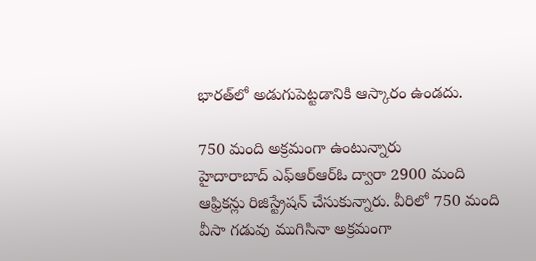భారత్‌లో అడుగుపెట్టడానికి ఆస్కారం ఉండదు.

750 మంది అక్రమంగా ఉంటున్నారు
హైదారాబాద్‌ ఎఫ్‌ఆర్‌ఆర్‌ఓ ద్వారా 2900 మంది ఆఫ్రికన్లు రిజిస్ట్రేషన్‌ చేసుకున్నారు. వీరిలో 750 మంది వీసా గడువు ముగిసినా అక్రమంగా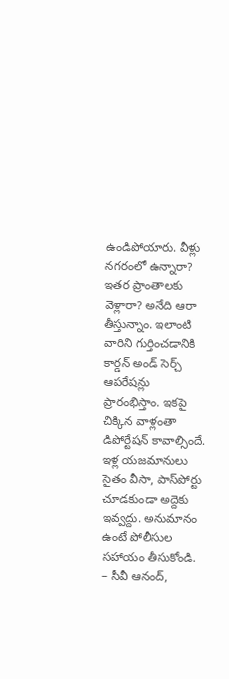ఉండిపోయారు. వీళ్లు నగరంలో ఉన్నారా? ఇతర ప్రాంతాలకు వెళ్లారా? అనేది ఆరా తీస్తున్నాం. ఇలాంటి వారిని గుర్తించడానికి కార్డన్‌ అండ్‌ సెర్చ్‌ ఆపరేషన్లు ప్రారంభిస్తాం. ఇకపై చిక్కిన వాళ్లంతా డిపోర్టేషన్‌ కావాల్సిందే. ఇళ్ల యజమానులు సైతం వీసా, పాస్‌పోర్టు చూడకుండా అద్దెకు ఇవ్వద్దు. అనుమానం ఉంటే పోలీసుల సహాయం తీసుకోండి.
– సీవీ ఆనంద్,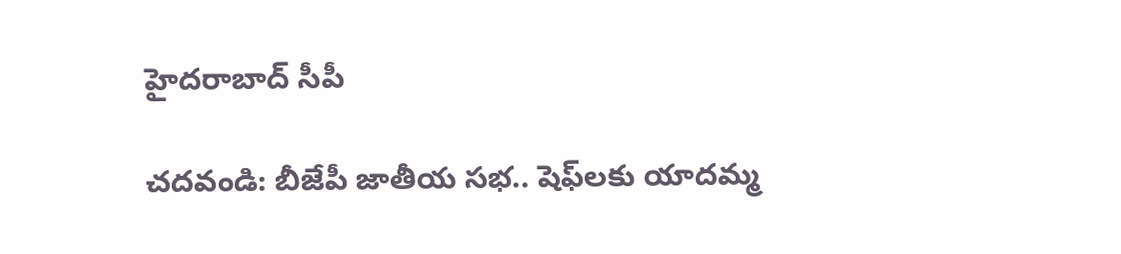హైదరాబాద్‌ సీపీ

చదవండి: బీజేపీ జాతీయ సభ.. షెఫ్‌లకు యాదమ్మ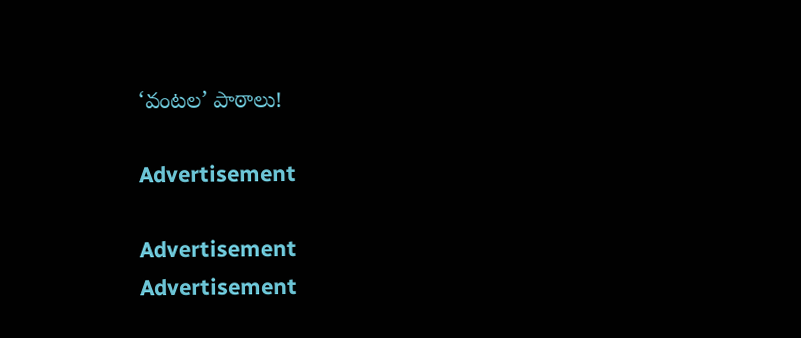‘వంటల’ పాఠాలు!

Advertisement

Advertisement
Advertisement